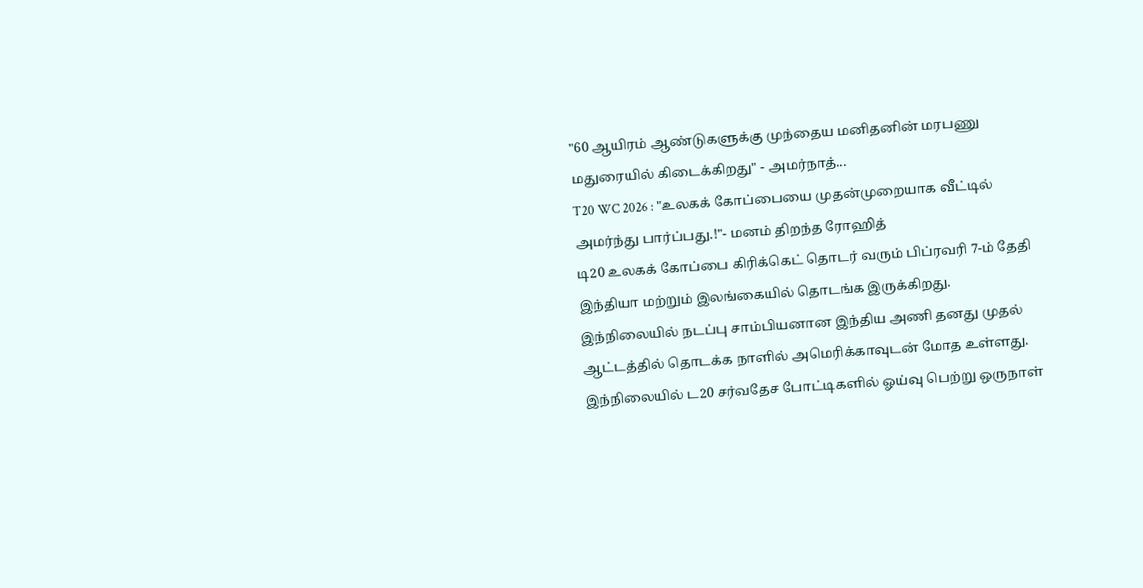"60 ஆயிரம் ஆண்டுகளுக்கு முந்தைய மனிதனின் மரபணு மதுரையில் கிடைக்கிறது" - அமர்நாத்...
T20 WC 2026 : "உலகக் கோப்பையை முதன்முறையாக வீட்டில் அமர்ந்து பார்ப்பது.!"- மனம் திறந்த ரோஹித்
டி20 உலகக் கோப்பை கிரிக்கெட் தொடர் வரும் பிப்ரவரி 7-ம் தேதி இந்தியா மற்றும் இலங்கையில் தொடங்க இருக்கிறது.
இந்நிலையில் நடப்பு சாம்பியனான இந்திய அணி தனது முதல் ஆட்டத்தில் தொடக்க நாளில் அமெரிக்காவுடன் மோத உள்ளது.
இந்நிலையில் ட20 சர்வதேச போட்டிகளில் ஓய்வு பெற்று ஒருநாள்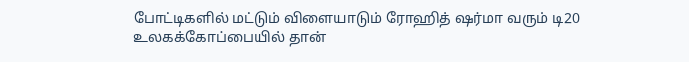போட்டிகளில் மட்டும் விளையாடும் ரோஹித் ஷர்மா வரும் டி20 உலகக்கோப்பையில் தான்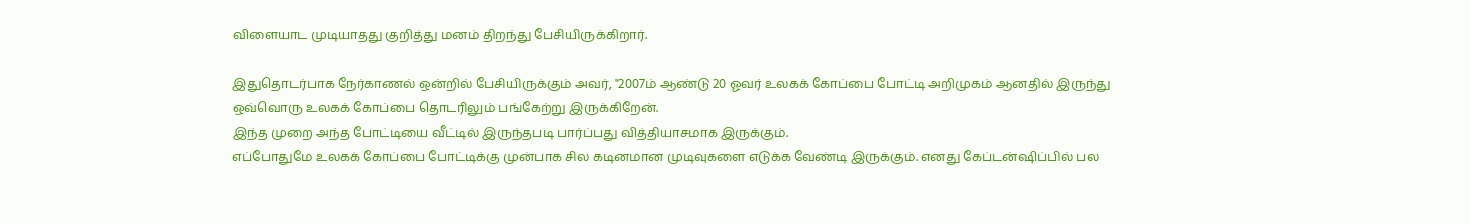விளையாட முடியாதது குறித்து மனம் திறந்து பேசியிருக்கிறார்.

இதுதொடர்பாக நேர்காணல் ஒன்றில் பேசியிருக்கும் அவர், "2007ம் ஆண்டு 20 ஓவர் உலகக் கோப்பை போட்டி அறிமுகம் ஆனதில் இருந்து ஒவ்வொரு உலகக் கோப்பை தொடரிலும் பங்கேற்று இருக்கிறேன்.
இந்த முறை அந்த போட்டியை வீட்டில் இருந்தபடி பார்ப்பது வித்தியாசமாக இருக்கும்.
எப்போதுமே உலகக் கோப்பை போட்டிக்கு முன்பாக சில கடினமான முடிவுகளை எடுக்க வேண்டி இருக்கும். எனது கேப்டன்ஷிப்பில் பல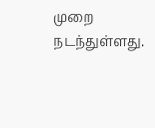முறை நடந்துள்ளது.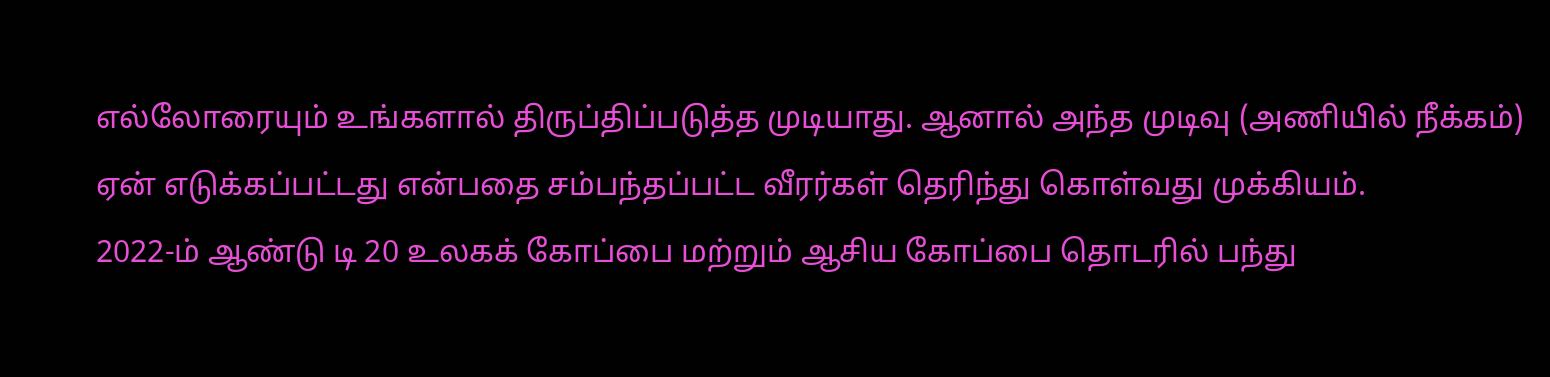எல்லோரையும் உங்களால் திருப்திப்படுத்த முடியாது. ஆனால் அந்த முடிவு (அணியில் நீக்கம்) ஏன் எடுக்கப்பட்டது என்பதை சம்பந்தப்பட்ட வீரர்கள் தெரிந்து கொள்வது முக்கியம்.
2022-ம் ஆண்டு டி 20 உலகக் கோப்பை மற்றும் ஆசிய கோப்பை தொடரில் பந்து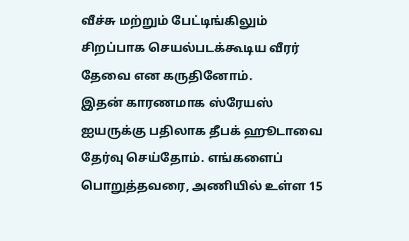வீச்சு மற்றும் பேட்டிங்கிலும் சிறப்பாக செயல்படக்கூடிய வீரர் தேவை என கருதினோம்.
இதன் காரணமாக ஸ்ரேயஸ் ஐயருக்கு பதிலாக தீபக் ஹூடாவை தேர்வு செய்தோம். எங்களைப் பொறுத்தவரை, அணியில் உள்ள 15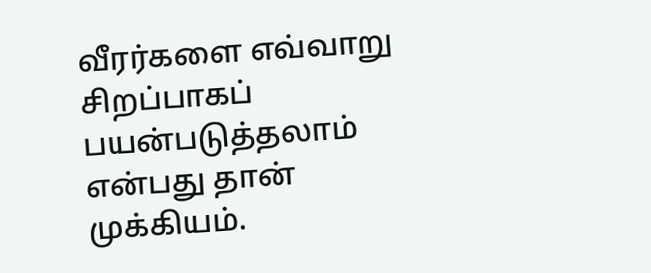வீரர்களை எவ்வாறு சிறப்பாகப் பயன்படுத்தலாம் என்பது தான் முக்கியம்.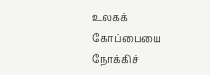உலகக் கோப்பையை நோக்கிச்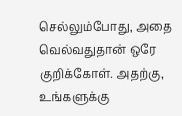செல்லும்போது, அதை வெல்வதுதான் ஒரே குறிக்கோள். அதற்கு, உங்களுக்கு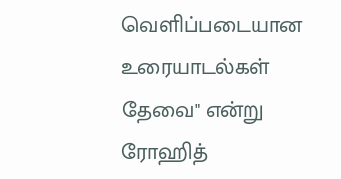வெளிப்படையான உரையாடல்கள் தேவை" என்று ரோஹித்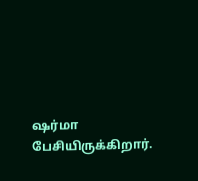ஷர்மா பேசியிருக்கிறார்.